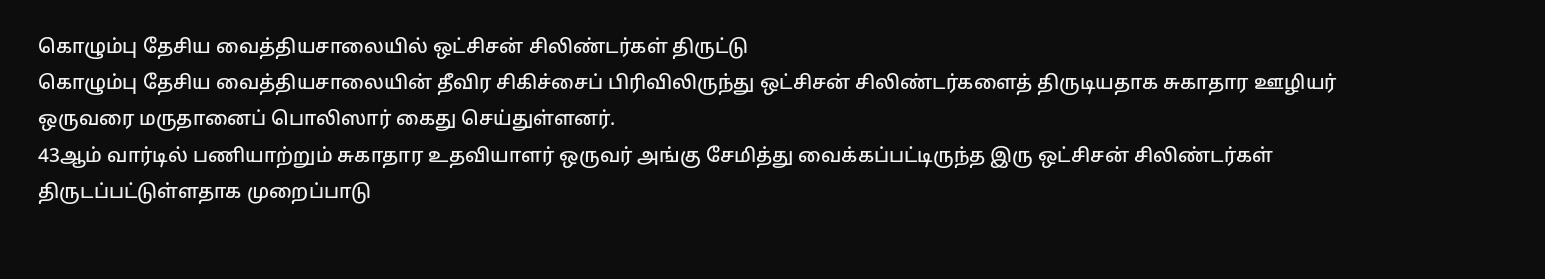கொழும்பு தேசிய வைத்தியசாலையில் ஒட்சிசன் சிலிண்டர்கள் திருட்டு
கொழும்பு தேசிய வைத்தியசாலையின் தீவிர சிகிச்சைப் பிரிவிலிருந்து ஒட்சிசன் சிலிண்டர்களைத் திருடியதாக சுகாதார ஊழியர் ஒருவரை மருதானைப் பொலிஸார் கைது செய்துள்ளனர்.
43ஆம் வார்டில் பணியாற்றும் சுகாதார உதவியாளர் ஒருவர் அங்கு சேமித்து வைக்கப்பட்டிருந்த இரு ஒட்சிசன் சிலிண்டர்கள் திருடப்பட்டுள்ளதாக முறைப்பாடு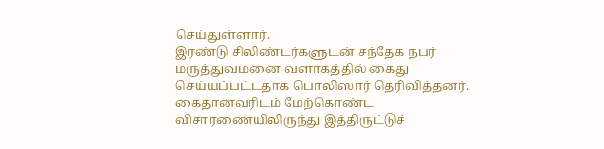செய்துள்ளார்.
இரண்டு சிலிண்டர்களுடன் சந்தேக நபர் மருத்துவமனை வளாகத்தில் கைது செய்யப்பட்டதாக பொலிஸார் தெரிவித்தனர்.
கைதானவரிடம் மேற்கொண்ட விசாரணையிலிருந்து இத்திருட்டுச்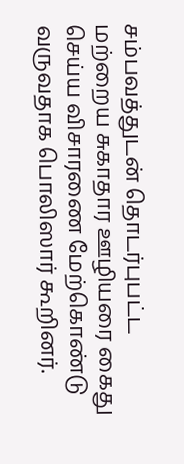சம்பவத்துடன் தொடர்புபட்ட மற்றைய சுகாதார ஊழியரை கைது செய்ய விசாரணை மேற்கொண்டு வருவதாக பொலிஸார் கூறினர்.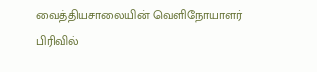வைத்தியசாலையின் வெளிநோயாளர் பிரிவில்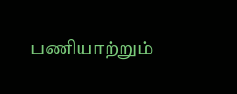பணியாற்றும்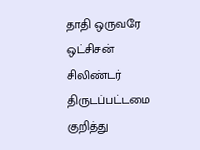தாதி ஒருவரே ஒட்சிசன் சிலிண்டர் திருடப்பட்டமை குறித்து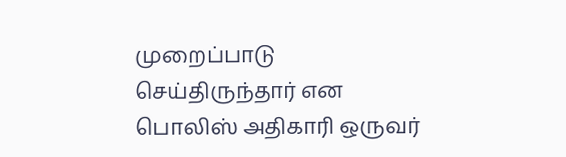முறைப்பாடு செய்திருந்தார் என பொலிஸ் அதிகாரி ஒருவர்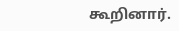கூறினார்.